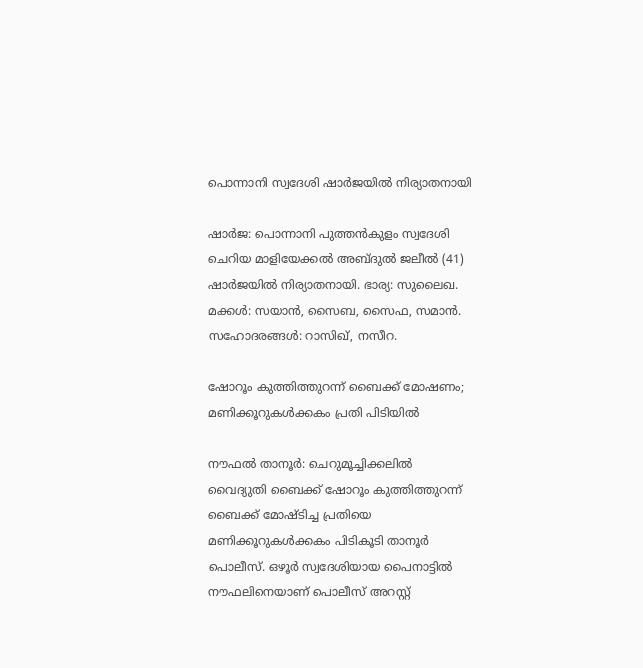പൊന്നാനി സ്വദേശി ഷാർജയിൽ നിര്യാതനായി

ഷാർജ: പൊന്നാനി പുത്തൻകുളം സ്വദേശി ചെറിയ മാളിയേക്കൽ അബ്ദുൽ ജലീൽ (41) ഷാർജയിൽ നിര്യാതനായി. ഭാര്യ: സുലൈഖ. മക്കൾ: സയാൻ, സൈബ, സൈഫ, സമാൻ. സഹോദരങ്ങൾ: റാസിഖ്, നസീറ.

ഷോറൂം കുത്തിത്തുറന്ന് ബൈക്ക് മോഷണം; മണിക്കൂറുകൾക്കകം പ്രതി പിടിയിൽ

നൗഫൽ താനൂർ: ചെറുമൂച്ചിക്കലിൽ വൈദ്യുതി ബൈക്ക് ഷോറൂം കുത്തിത്തുറന്ന് ബൈക്ക് മോഷ്ടിച്ച പ്രതിയെ മണിക്കൂറുകൾക്കകം പിടികൂടി താനൂർ പൊലീസ്. ഒഴൂർ സ്വദേശിയായ പൈനാട്ടിൽ നൗഫലിനെയാണ് പൊലീസ് അറസ്റ്റ്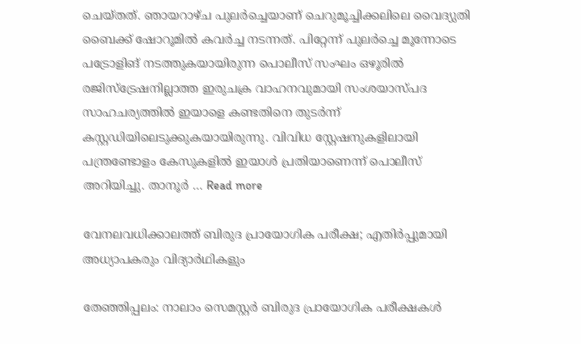ചെയ്തത്. ഞായറാഴ്ച പുലർച്ചെയാണ് ചെറുമൂച്ചിക്കലിലെ വൈദ്യുതി ബൈക്ക് ഷോറൂമിൽ കവർച്ച നടന്നത്. പിറ്റേന്ന് പുലർച്ചെ മൂന്നോടെ പട്രോളിങ് നടത്തുകയായിരുന്ന പൊലീസ് സംഘം ഒഴൂരിൽ രജിസ്ട്രേഷനില്ലാത്ത ഇരുചക്ര വാഹനവുമായി സംശയാസ്പദ സാഹചര്യത്തിൽ ഇയാളെ കണ്ടതിനെ തുടർന്ന് കസ്റ്റഡിയിലെടുക്കുകയായിരുന്നു. വിവിധ സ്റ്റേഷനുകളിലായി പന്ത്രണ്ടോളം കേസുകളിൽ ഇയാൾ പ്രതിയാണെന്ന് പൊലീസ് അറിയിച്ചു. താനൂർ … Read more

വേനലവധിക്കാലത്ത് ബിരുദ പ്രായോഗിക പരീക്ഷ; എതിർപ്പുമായി അധ്യാപകരും വിദ്യാർഥികളും

തേഞ്ഞിപ്പലം: നാലാം സെമസ്റ്റർ ബിരുദ പ്രായോഗിക പരീക്ഷകൾ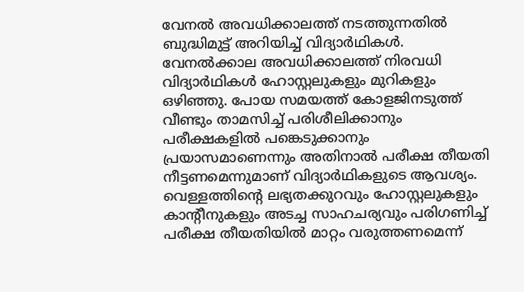വേനൽ അവധിക്കാലത്ത് നടത്തുന്നതിൽ ബുദ്ധിമുട്ട് അറിയിച്ച് വിദ്യാർഥികൾ. വേനൽക്കാല അവധിക്കാലത്ത് നിരവധി വിദ്യാർഥികൾ ഹോസ്റ്റലുകളും മുറികളും ഒഴിഞ്ഞു. പോയ സമയത്ത് കോളജിനടുത്ത് വീണ്ടും താമസിച്ച് പരിശീലിക്കാനും പരീക്ഷകളിൽ പങ്കെടുക്കാനും പ്രയാസമാണെന്നും അതിനാൽ പരീക്ഷ തീയതി നീട്ടണമെന്നുമാണ് വിദ്യാർഥികളുടെ ആവശ്യം. വെള്ളത്തിന്‍റെ ലഭ്യതക്കുറവും ഹോസ്റ്റലുകളും കാന്‍റീനുകളും അടച്ച സാഹചര്യവും പരിഗണിച്ച് പരീക്ഷ തീയതിയിൽ മാറ്റം വരുത്തണമെന്ന്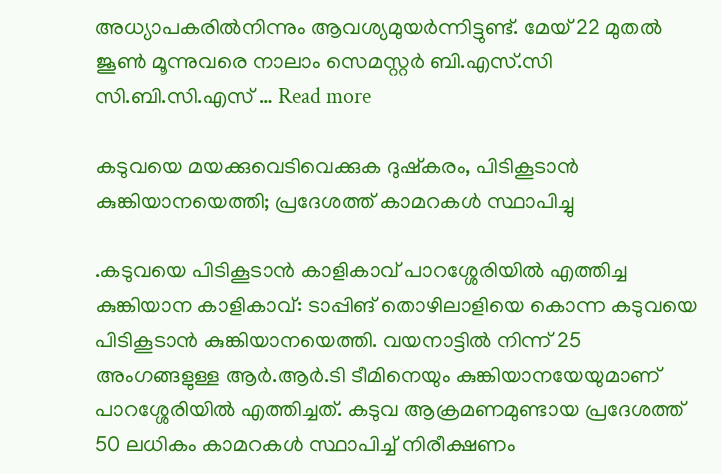അധ്യാപകരിൽനിന്നും ആവശ്യമുയർന്നിട്ടുണ്ട്. മേയ് 22 മുതൽ ജൂൺ മൂന്നുവരെ നാലാം സെമസ്റ്റർ ബി.എസ്.സി സി.ബി.സി.എസ് … Read more

കടുവയെ മയക്കുവെടിവെക്കുക ദുഷ്കരം, പിടികൂടാൻ കുങ്കിയാനയെത്തി; പ്രദേശത്ത് കാമറകൾ സ്ഥാപിച്ചു

.കടുവയെ പിടികൂടാൻ കാളികാവ് പാറശ്ശേരിയിൽ എത്തിച്ച കുങ്കിയാന കാളികാവ്: ടാപ്പിങ് തൊഴിലാളിയെ കൊന്ന കടുവയെ പിടികൂടാൻ കുങ്കിയാനയെത്തി. വയനാട്ടിൽ നിന്ന് 25 അംഗങ്ങളുള്ള ആർ.ആർ.ടി ടീമിനെയും കുങ്കിയാനയേയുമാണ് പാറശ്ശേരിയിൽ എത്തിച്ചത്. കടുവ ആക്രമണമുണ്ടായ പ്രദേശത്ത് 50 ലധികം കാമറകൾ സ്ഥാപിച്ച് നിരീക്ഷണം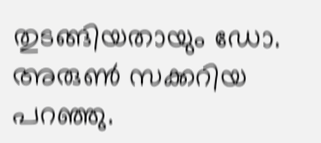തുടങ്ങിയതായും ഡോ. അരുൺ സക്കറിയ പറഞ്ഞു.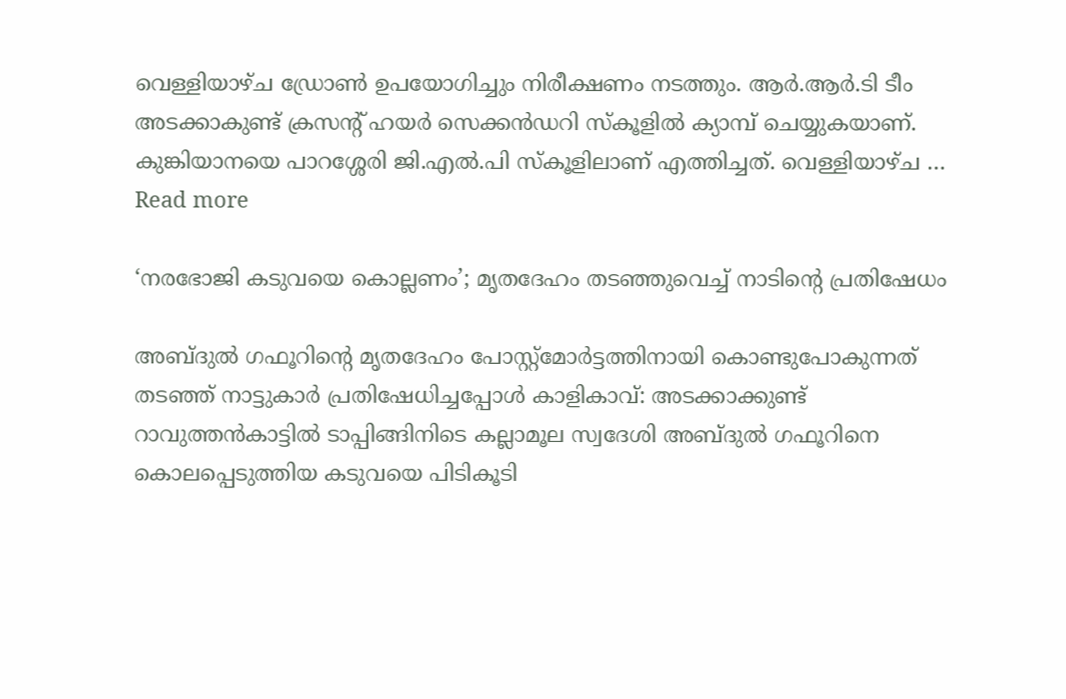വെള്ളിയാഴ്‌ച ഡ്രോൺ ഉപയോഗിച്ചും നിരീക്ഷണം നടത്തും. ആർ.ആർ.ടി ടീം അടക്കാകുണ്ട് ക്രസന്റ് ഹയർ സെക്കൻഡറി സ്കൂളിൽ ക്യാമ്പ് ചെയ്യുകയാണ്. കുങ്കിയാനയെ പാറശ്ശേരി ജി.എൽ.പി സ്കൂളിലാണ് എത്തിച്ചത്. വെള്ളിയാഴ്ച … Read more

‘നരഭോജി കടുവയെ കൊല്ലണം’; മൃതദേഹം തടഞ്ഞുവെച്ച് നാടിന്‍റെ പ്രതിഷേധം

അബ്ദുൽ ഗഫൂറിന്റെ മൃതദേഹം പോസ്റ്റ്മോർട്ടത്തിനായി കൊണ്ടുപോകുന്നത് തടഞ്ഞ് നാട്ടുകാർ പ്രതിഷേധിച്ചപ്പോൾ കാളികാവ്: അടക്കാക്കുണ്ട് റാവുത്തൻകാട്ടിൽ ടാപ്പിങ്ങിനിടെ കല്ലാമൂല സ്വദേശി അബ്ദുൽ ഗഫൂറിനെ കൊലപ്പെടുത്തിയ കടുവയെ പിടികൂടി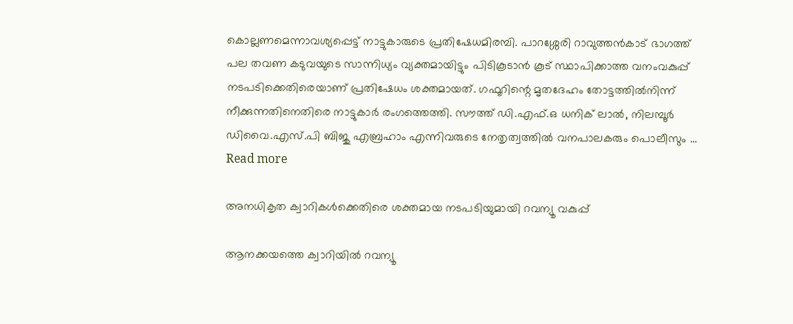കൊല്ലണമെന്നാവശ്യപ്പെട്ട് നാട്ടുകാരുടെ പ്രതിഷേധമിരമ്പി. പാറശ്ശേരി റാവുത്തൻകാട് ഭാഗത്ത് പല തവണ കടുവയുടെ സാന്നിധ്യം വ്യക്തമായിട്ടും പിടികൂടാൻ കൂട് സ്ഥാപിക്കാത്ത വനംവകുപ്പ് നടപടിക്കെതിരെയാണ് പ്രതിഷേധം ശക്തമായത്. ഗഫൂറിന്റെ മൃതദേഹം തോട്ടത്തിൽനിന്ന് നീക്കുന്നതിനെതിരെ നാട്ടുകാർ രംഗത്തെത്തി. സൗത്ത് ഡി.എഫ്.ഒ ധനിക് ലാൽ, നിലമ്പൂർ ഡിവൈ.എസ്.പി ബിജു എബ്രഹാം എന്നിവരുടെ നേതൃത്വത്തിൽ വനപാലകരും പൊലീസും … Read more

അനധികൃത ക്വാറികൾക്കെതിരെ ശക്തമായ നടപടിയുമായി റവന്യൂ വകുപ്പ്

ആനക്കയത്തെ ക്വാറിയിൽ റവന്യൂ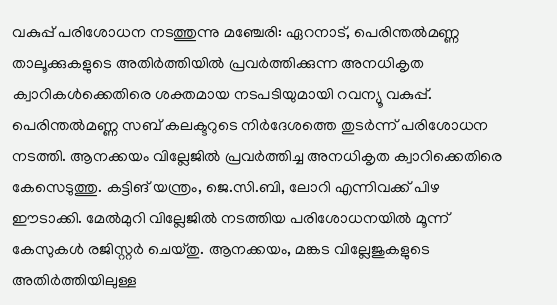വകുപ്പ് പരിശോധന നടത്തുന്നു മഞ്ചേരി: ഏറനാട്, പെരിന്തൽമണ്ണ താലൂക്കുകളുടെ അതിർത്തിയിൽ പ്രവർത്തിക്കുന്ന അനധികൃത ക്വാറികൾക്കെതിരെ ശക്തമായ നടപടിയുമായി റവന്യൂ വകുപ്പ്. പെരിന്തൽമണ്ണ സബ് കലക്ടറുടെ നിർദേശത്തെ തുടർന്ന് പരിശോധന നടത്തി. ആനക്കയം വില്ലേജിൽ പ്രവർത്തിച്ച അനധികൃത ക്വാറിക്കെതിരെ കേസെടുത്തു. കട്ടിങ് യന്ത്രം, ജെ.സി.ബി, ലോറി എന്നിവക്ക് പിഴ ഈടാക്കി. മേൽമുറി വില്ലേജിൽ നടത്തിയ പരിശോധനയിൽ മൂന്ന് കേസുകൾ രജിസ്റ്റർ ചെയ്തു. ആനക്കയം, മങ്കട വില്ലേജുകളുടെ അതിർത്തിയിലുള്ള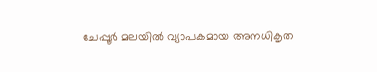ചേപ്പൂർ മലയിൽ വ്യാപകമായ അനധികൃത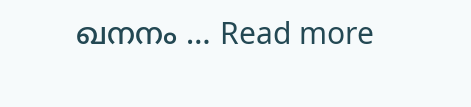ഖനനം … Read more